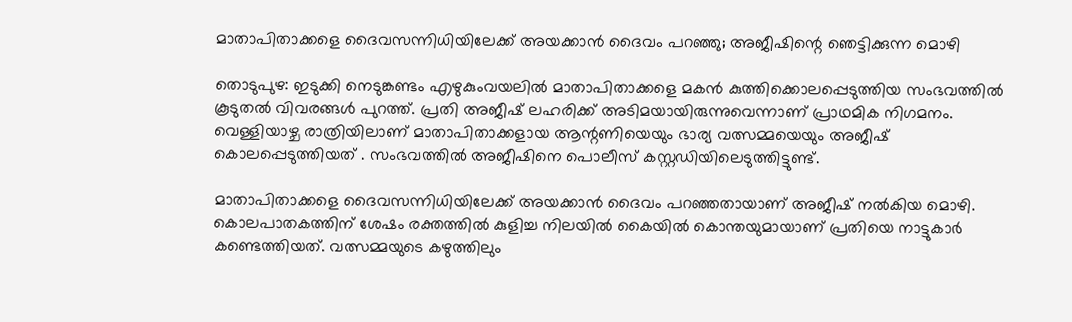മാതാപിതാക്കളെ ദൈവസന്നിധിയിലേക്ക് അയക്കാൻ ദൈവം പറഞ്ഞു; അജീഷിന്റെ ഞെട്ടിക്കുന്ന മൊഴി

തൊടുപുഴ: ഇടുക്കി നെടുങ്കണ്ടം എഴുകുംവയലിൽ മാതാപിതാക്കളെ മകൻ കുത്തിക്കൊലപ്പെടുത്തിയ സംഭവത്തിൽ കൂടുതൽ വിവരങ്ങൾ പുറത്ത്. പ്രതി അജീഷ് ലഹരിക്ക് അടിമയായിരുന്നുവെന്നാണ് പ്രാഥമിക നിഗമനം. വെള്ളിയാഴ്ച രാത്രിയിലാണ് മാതാപിതാക്കളായ ആന്റണിയെയും ഭാര്യ വത്സമ്മയെയും അജീഷ് കൊലപ്പെടുത്തിയത് . സംഭവത്തിൽ അജീഷിനെ പൊലീസ് കസ്റ്റഡിയിലെടുത്തിട്ടുണ്ട്.

മാതാപിതാക്കളെ ദൈവസന്നിധിയിലേക്ക് അയക്കാൻ ദൈവം പറഞ്ഞതായാണ് അജീഷ് നൽകിയ മൊഴി. കൊലപാതകത്തിന് ശേഷം രക്തത്തിൽ കുളിച്ച നിലയിൽ കൈയിൽ കൊന്തയുമായാണ് പ്രതിയെ നാട്ടുകാർ കണ്ടെത്തിയത്. വത്സമ്മയുടെ കഴുത്തിലും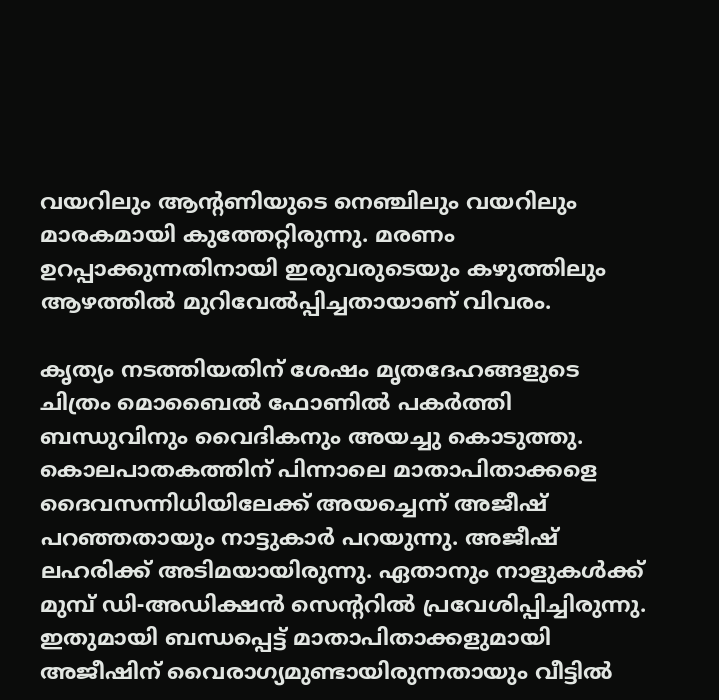വയറിലും ആന്റണിയുടെ നെഞ്ചിലും വയറിലും മാരകമായി കുത്തേറ്റിരുന്നു. മരണം ഉറപ്പാക്കുന്നതിനായി ഇരുവരുടെയും കഴുത്തിലും ആഴത്തിൽ മുറിവേൽപ്പിച്ചതായാണ് വിവരം.

കൃത്യം നടത്തിയതിന് ശേഷം മൃതദേഹങ്ങളുടെ ചിത്രം മൊബൈൽ ഫോണിൽ പകർത്തി ബന്ധുവിനും വൈദികനും അയച്ചു കൊടുത്തു. കൊലപാതകത്തിന് പിന്നാലെ മാതാപിതാക്കളെ ദൈവസന്നിധിയിലേക്ക് അയച്ചെന്ന് അജീഷ് പറഞ്ഞതായും നാട്ടുകാർ പറയുന്നു. അജീഷ് ലഹരിക്ക് അടിമയായിരുന്നു. ഏതാനും നാളുകൾക്ക് മുമ്പ് ഡി-അഡിക്ഷൻ സെന്ററിൽ പ്രവേശിപ്പിച്ചിരുന്നു. ഇതുമായി ബന്ധപ്പെട്ട് മാതാപിതാക്കളുമായി അജീഷിന് വൈരാഗ്യമുണ്ടായിരുന്നതായും വീട്ടിൽ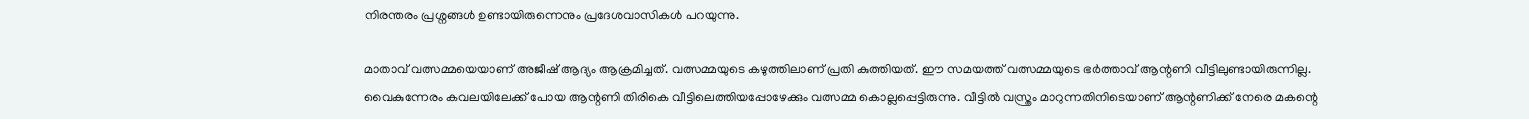നിരന്തരം പ്രശ്നങ്ങൾ ഉണ്ടായിരുന്നെനും പ്രദേശവാസികൾ പറയുന്നു.

മാതാവ് വത്സമ്മയെയാണ് അജീഷ് ആദ്യം ആക്രമിച്ചത്. വത്സമ്മയുടെ കഴുത്തിലാണ് പ്രതി കുത്തിയത്. ഈ സമയത്ത് വത്സമ്മയുടെ ഭർത്താവ് ആന്റണി വീട്ടിലുണ്ടായിരുന്നില്ല. വൈകുന്നേരം കവലയിലേക്ക് പോയ ആന്റണി തിരികെ വീട്ടിലെത്തിയപ്പോഴേക്കും വത്സമ്മ കൊല്ലപ്പെട്ടിരുന്നു. വീട്ടിൽ വസ്ത്രം മാറുന്നതിനിടെയാണ് ആന്റണിക്ക് നേരെ മകന്റെ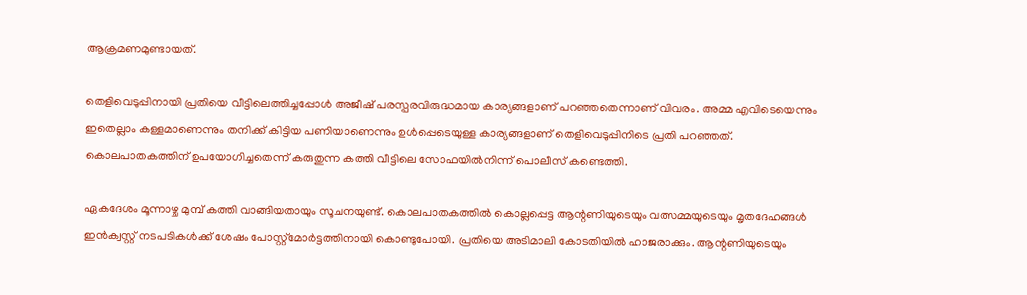ആക്രമണമുണ്ടായത്.

തെളിവെടുപ്പിനായി പ്രതിയെ വീട്ടിലെത്തിച്ചപ്പോൾ അജീഷ് പരസ്പരവിരുദ്ധമായ കാര്യങ്ങളാണ് പറഞ്ഞതെന്നാണ് വിവരം. അമ്മ എവിടെയെന്നും ഇതെല്ലാം കള്ളമാണെന്നും തനിക്ക് കിട്ടിയ പണിയാണെന്നും ഉൾപ്പെടെയുള്ള കാര്യങ്ങളാണ് തെളിവെടുപ്പിനിടെ പ്രതി പറഞ്ഞത്. കൊലപാതകത്തിന് ഉപയോഗിച്ചതെന്ന് കരുതുന്ന കത്തി വീട്ടിലെ സോഫയിൽനിന്ന് പൊലീസ് കണ്ടെത്തി.

ഏകദേശം മൂന്നാഴ്ച മുമ്പ് കത്തി വാങ്ങിയതായും സൂചനയുണ്ട്. കൊലപാതകത്തിൽ കൊല്ലപ്പെട്ട ആന്റണിയുടെയും വത്സമ്മയുടെയും മൃതദേഹങ്ങൾ ഇൻക്വസ്റ്റ് നടപടികൾക്ക് ശേഷം പോസ്റ്റ്മോർട്ടത്തിനായി കൊണ്ടുപോയി. പ്രതിയെ അടിമാലി കോടതിയിൽ ഹാജരാക്കും. ആന്റണിയുടെയും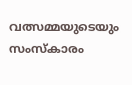വത്സമ്മയുടെയും സംസ്കാരം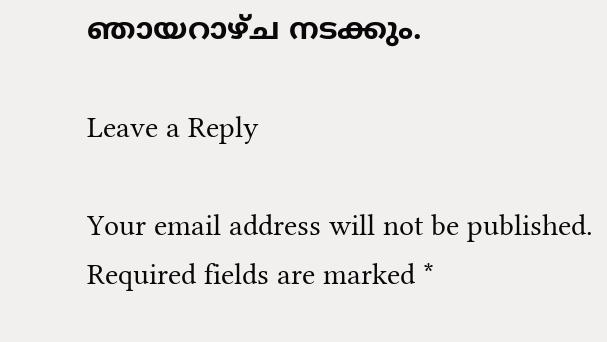ഞായറാഴ്ച നടക്കും.

Leave a Reply

Your email address will not be published. Required fields are marked *